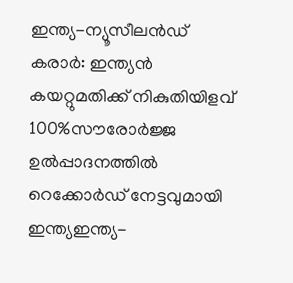ഇന്ത്യ-ന്യൂസീലൻഡ് കരാർ: ഇന്ത്യൻ കയറ്റുമതിക്ക് നികുതിയിളവ് 100%സൗരോർജ്ജ ഉൽപ്പാദനത്തിൽ റെക്കോർഡ് നേട്ടവുമായി ഇന്ത്യഇന്ത്യ-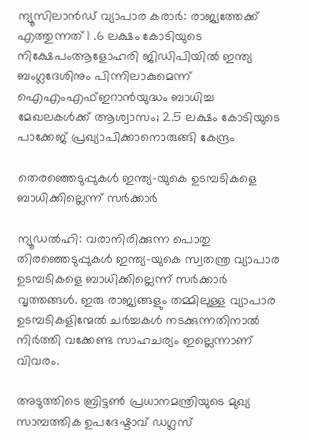ന്യൂസിലാൻഡ് വ്യാപാര കരാർ: രാജ്യത്തേക്ക് എത്തുന്നത് 1 .6 ലക്ഷം കോടിയുടെ നിക്ഷേപംആളോഹരി ജിഡിപിയിൽ ഇന്ത്യ ബംഗ്ലദേശിനും പിന്നിലാകുമെന്ന് ഐഎംഎഫ്ഇറാൻയുദ്ധം ബാധിച്ച മേഖലകൾക്ക് ആശ്വാസം; 2.5 ലക്ഷം കോടിയുടെ പാക്കേജ് പ്രഖ്യാപിക്കാനൊരുങ്ങി കേന്ദ്രം

തെരഞ്ഞെടുപ്പുകൾ ഇന്ത്യ-യുകെ ഉടമ്പടികളെ ബാധിക്കില്ലെന്ന് സര്‍ക്കാര്‍

ന്യൂഡൽഹി: വരാനിരിക്കുന്ന പൊതു തിരഞ്ഞെടുപ്പുകള്‍ ഇന്ത്യ-യുകെ സ്വതന്ത്ര വ്യാപാര ഉടമ്പടികളെ ബാധിക്കില്ലെന്ന് സര്‍ക്കാര്‍ വൃത്തങ്ങള്‍. ഇരു രാജ്യങ്ങളും തമ്മിലുള്ള വ്യാപാര ഉടമ്പടികളിന്മേല്‍ ചര്‍ച്ചകള്‍ നടക്കുന്നതിനാല്‍ നിര്‍ത്തി വക്കേണ്ട സാഹചര്യം ഇല്ലെന്നാണ് വിവരം.

അടുത്തിടെ ബ്രിട്ടണ്‍ പ്രധാനമന്ത്രിയുടെ മുഖ്യ സാമ്പത്തിക ഉപദേഷ്ടാവ് ഡഗ്ലസ്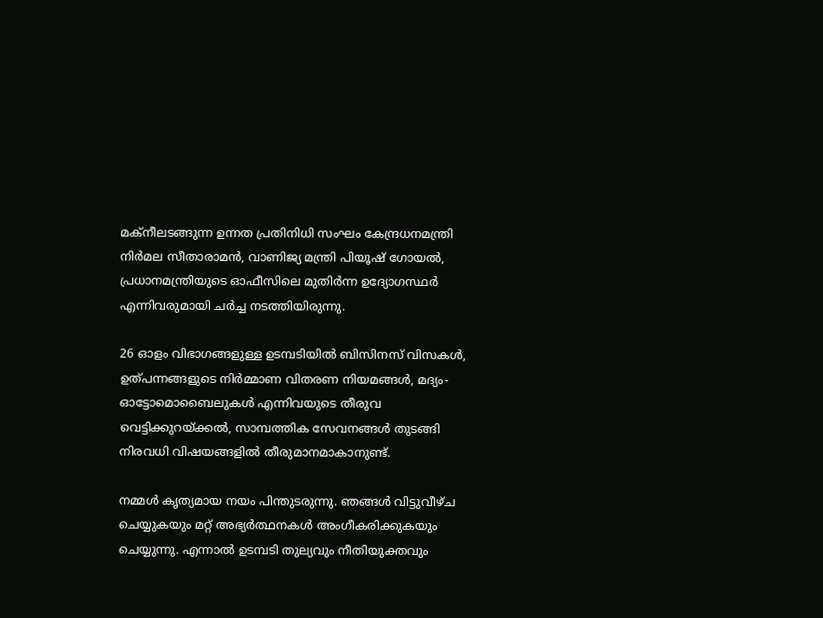മക്‌നീലടങ്ങുന്ന ഉന്നത പ്രതിനിധി സംഘം കേന്ദ്രധനമന്ത്രി നിര്‍മല സീതാരാമന്‍, വാണിജ്യ മന്ത്രി പിയൂഷ് ഗോയല്‍, പ്രധാനമന്ത്രിയുടെ ഓഫീസിലെ മുതിര്‍ന്ന ഉദ്യോഗസ്ഥര്‍ എന്നിവരുമായി ചര്‍ച്ച നടത്തിയിരുന്നു.

26 ഓളം വിഭാഗങ്ങളുള്ള ഉടമ്പടിയില്‍ ബിസിനസ് വിസകള്‍, ഉത്പന്നങ്ങളുടെ നിര്‍മ്മാണ വിതരണ നിയമങ്ങള്‍, മദ്യം- ഓട്ടോമൊബൈലുകള്‍ എന്നിവയുടെ തീരുവ വെട്ടിക്കുറയ്ക്കല്‍, സാമ്പത്തിക സേവനങ്ങള്‍ തുടങ്ങി നിരവധി വിഷയങ്ങളില്‍ തീരുമാനമാകാനുണ്ട്.

നമ്മള്‍ കൃത്യമായ നയം പിന്തുടരുന്നു. ഞങ്ങള്‍ വിട്ടുവീഴ്ച ചെയ്യുകയും മറ്റ് അഭ്യര്‍ത്ഥനകള്‍ അംഗീകരിക്കുകയും ചെയ്യുന്നു. എന്നാല്‍ ഉടമ്പടി തുല്യവും നീതിയുക്തവും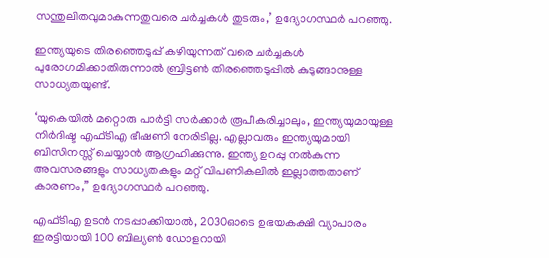സന്തുലിതവുമാകുന്നതുവരെ ചര്‍ച്ചകള്‍ തുടരും,’ ഉദ്യോഗസ്ഥര്‍ പറഞ്ഞു.

ഇന്ത്യയുടെ തിരഞ്ഞെടുപ്പ് കഴിയുന്നത് വരെ ചര്‍ച്ചകള്‍ പുരോഗമിക്കാതിരുന്നാല്‍ ബ്രിട്ടണ്‍ തിരഞ്ഞെടുപ്പില്‍ കുടുങ്ങാനുള്ള സാധ്യതയുണ്ട്.

‘യുകെയില്‍ മറ്റൊരു പാര്‍ട്ടി സര്‍ക്കാര്‍ രൂപീകരിച്ചാലും, ഇന്ത്യയുമായുള്ള നിര്‍ദിഷ്ട എഫ്ടിഎ ഭീഷണി നേരിടില്ല. എല്ലാവരും ഇന്ത്യയുമായി ബിസിനസ്സ് ചെയ്യാന്‍ ആഗ്രഹിക്കുന്നു. ഇന്ത്യ ഉറപ്പു നല്‍കുന്ന അവസരങ്ങളും സാധ്യതകളും മറ്റ് വിപണികലില്‍ ഇല്ലാത്തതാണ് കാരണം,” ഉദ്യോഗസ്ഥര്‍ പറഞ്ഞു.

എഫ്ടിഎ ഉടന്‍ നടപ്പാക്കിയാല്‍, 2030ഓടെ ഉഭയകക്ഷി വ്യാപാരം ഇരട്ടിയായി 100 ബില്യണ്‍ ഡോളറായി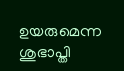ഉയരുമെന്ന ശുഭാപ്തി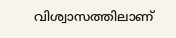വിശ്വാസത്തിലാണ്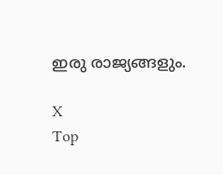ഇരു രാജ്യങ്ങളും.

X
Top